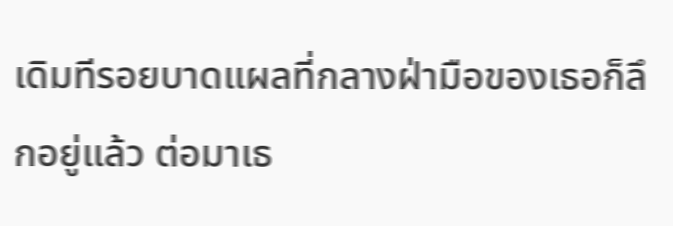เดิมทีรอยบาดแผลที่กลางฝ่ามือของเธอก็ลึกอยู่แล้ว ต่อมาเธ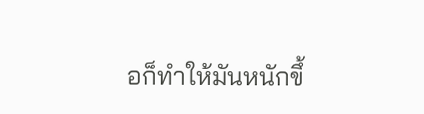อก็ทำให้มันหนักขึ้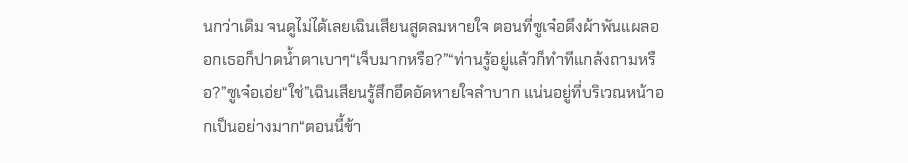นกว่าเดิม จนดูไม่ได้เลยเฉินเสียนสูดลมหายใจ ตอนที่ซูเจ๋อดึงผ้าพันแผลออกเธอก็ปาดนํ้าตาเบาๆ“เจ็บมากหรือ?”“ท่านรู้อยู่แล้วก็ทำทีแกล้งถามหรือ?”ซูเจ๋อเอ่ย“ใช่”เฉินเสียนรู้สึกอึดอัดหายใจลำบาก แน่นอยู่ที่บริเวณหน้าอกเป็นอย่างมาก“ตอนนี้ข้า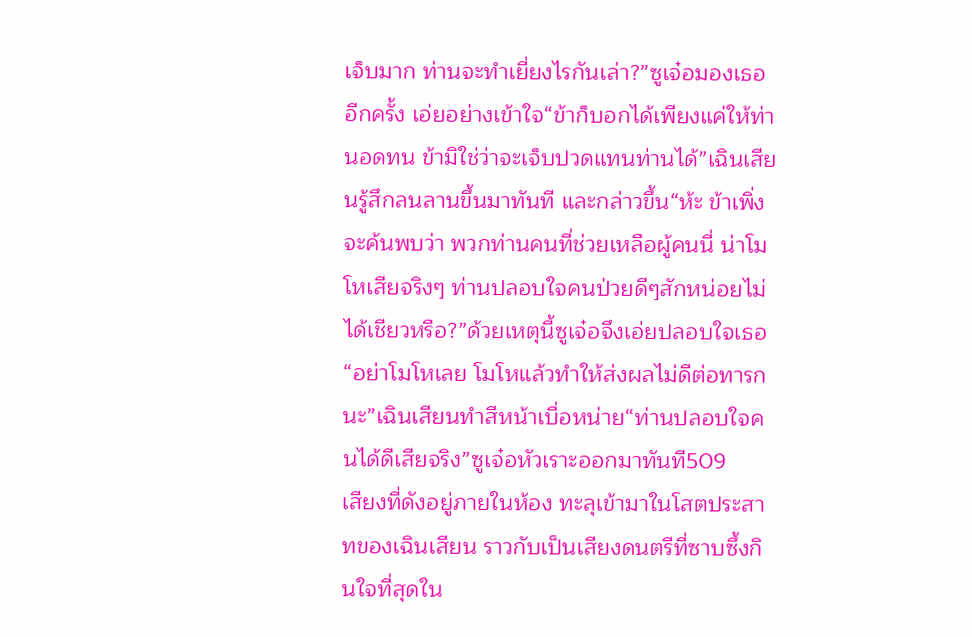เจ็บมาก ท่านจะทำเยี่ยงไรกันเล่า?”ซูเจ๋อมองเธออีกครั้ง เอ่ยอย่างเข้าใจ“ข้าก็บอกได้เพียงแค่ให้ท่านอดทน ข้ามิใช่ว่าจะเจ็บปวดแทนท่านได้”เฉินเสียนรู้สึกลนลานขึ้นมาทันที และกล่าวขึ้น“ห้ะ ข้าเพิ่งจะค้นพบว่า พวกท่านคนที่ช่วยเหลือผู้คนนี่ น่าโมโหเสียจริงๆ ท่านปลอบใจคนป่วยดีๆสักหน่อยไม่ได้เชียวหรือ?”ด้วยเหตุนี้ซูเจ๋อจึงเอ่ยปลอบใจเธอ“อย่าโมโหเลย โมโหแล้วทำให้ส่งผลไม่ดีต่อทารกนะ”เฉินเสียนทำสีหน้าเบื่อหน่าย“ท่านปลอบใจคนได้ดีเสียจริง”ซูเจ๋อหัวเราะออกมาทันที509
เสียงที่ดังอยู่ภายในห้อง ทะลุเข้ามาในโสตประสาทของเฉินเสียน ราวกับเป็นเสียงดนตรีที่ซาบซึ้งกินใจที่สุดใน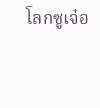โลกซูเจ๋อ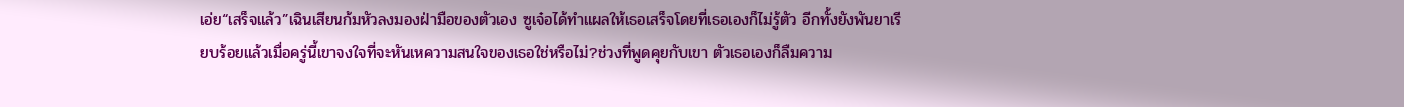เอ่ย“เสร็จแล้ว”เฉินเสียนก้มหัวลงมองฝ่ามือของตัวเอง ซูเจ๋อได้ทำแผลให้เธอเสร็จโดยที่เธอเองก็ไม่รู้ตัว อีกทั้งยังพันยาเรียบร้อยแล้วเมื่อครู่นี้เขาจงใจที่จะหันเหความสนใจของเธอใช่หรือไม่?ช่วงที่พูดคุยกับเขา ตัวเธอเองก็ลืมความ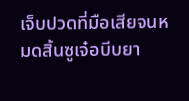เจ็บปวดที่มือเสียจนหมดสิ้นซูเจ๋อบีบยา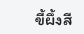ขี้ผึ้งสี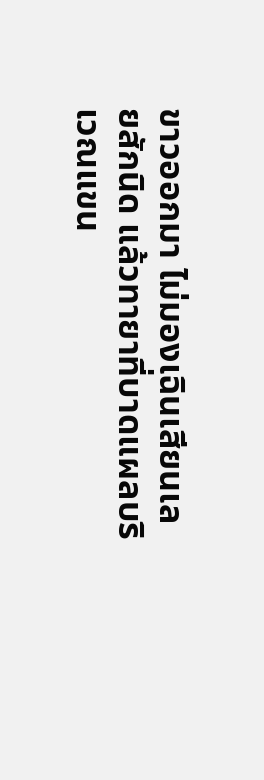ขาวออกมา ไม่มองเฉินเสียนเลยสักนิด แล้วทายาที่บาดแผลบริเวณแขน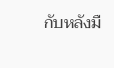กับหลังมื